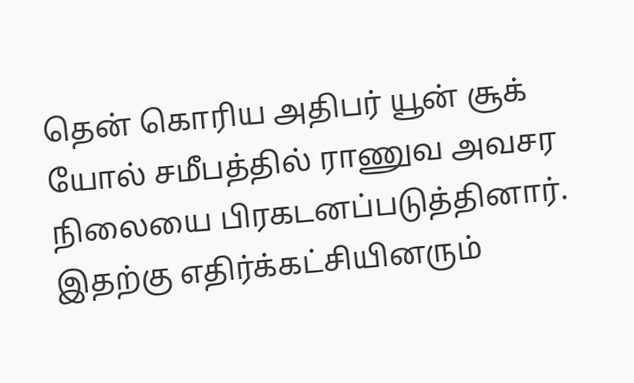தென் கொரிய அதிபர் யூன் சூக் யோல் சமீபத்தில் ராணுவ அவசர நிலையை பிரகடனப்படுத்தினார். இதற்கு எதிர்க்கட்சியினரும்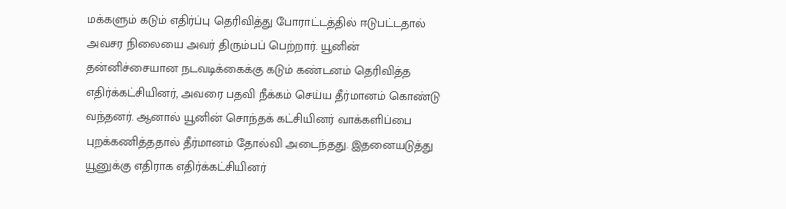மக்களும் கடும் எதிர்ப்பு தெரிவித்து போராட்டத்தில் ஈடுபட்டதால் அவசர நிலையை அவர் திரும்பப் பெற்றார். யூனின் தன்னிச்சையான நடவடிக்கைக்கு கடும் கண்டனம் தெரிவித்த எதிர்க்கட்சியினர், அவரை பதவி நீக்கம் செய்ய தீர்மானம் கொண்டு வந்தனர். ஆனால் யூனின் சொந்தக் கட்சியினர் வாக்களிப்பை புறக்கணித்ததால் தீர்மானம் தோல்வி அடைந்தது. இதனையடுத்து யூனுக்கு எதிராக எதிர்க்கட்சியினர்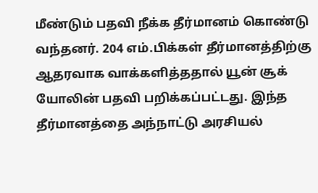மீண்டும் பதவி நீக்க தீர்மானம் கொண்டு வந்தனர். 204 எம்.பிக்கள் தீர்மானத்திற்கு ஆதரவாக வாக்களித்ததால் யூன் சூக் யோலின் பதவி பறிக்கப்பட்டது. இந்த தீர்மானத்தை அந்நாட்டு அரசியல்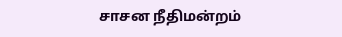சாசன நீதிமன்றம்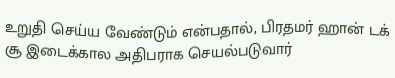உறுதி செய்ய வேண்டும் என்பதால், பிரதமர் ஹான் டக் சூ இடைக்கால அதிபராக செயல்படுவார்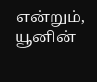என்றும், யூனின்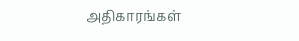அதிகாரங்கள்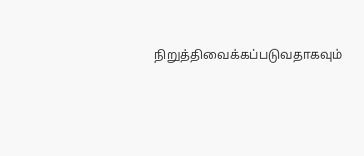நிறுத்திவைக்கப்படுவதாகவும்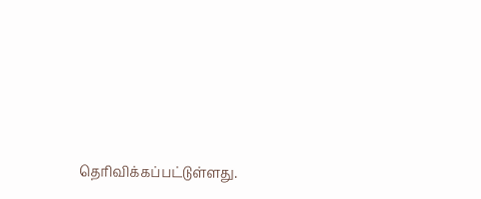தெரிவிக்கப்பட்டுள்ளது.